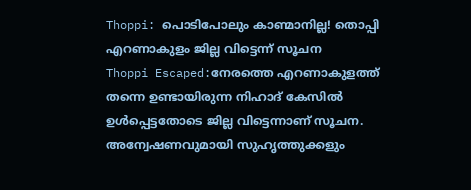Thoppi: പൊടിപോലും കാണ്മാനില്ല! തൊപ്പി എറണാകുളം ജില്ല വിട്ടെന്ന് സൂചന
Thoppi Escaped:നേരത്തെ എറണാകുളത്ത് തന്നെ ഉണ്ടായിരുന്ന നിഹാദ് കേസിൽ ഉൾപ്പെട്ടതോടെ ജില്ല വിട്ടെന്നാണ് സൂചന. അന്വേഷണവുമായി സുഹൃത്തുക്കളും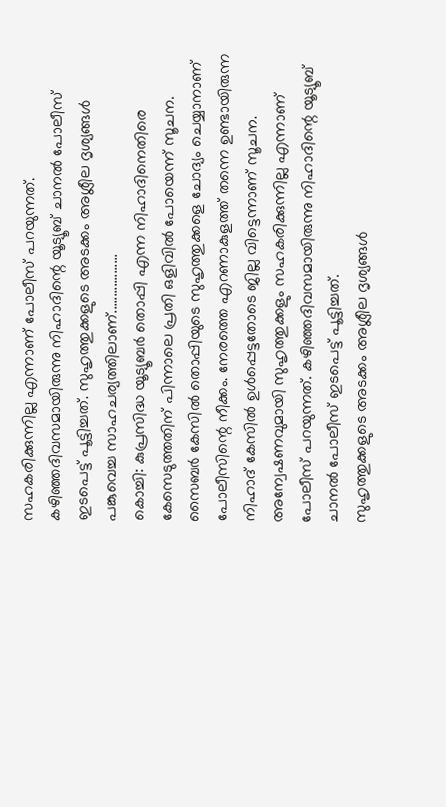സഹകരിക്കുന്നില്ല എന്നാണ് പോലീസ് പറയുന്നത്. കഴിഞ്ഞദിവസമായിരുന്നു നിഹാദിന്റെ യൂട്യൂബ് ചാനൽ പോലീസ് ഇടപെട്ട് പൂട്ടിച്ചത്. സുഹൃത്തുക്കളുടെ അടക്കം അശ്ലീല ദൃശ്യങ്ങൾ പങ്കുവെച്ച സാഹചര്യത്തിലാണ്..................
കൊച്ചി: കുപ്രസിദ്ധ യൂട്യൂബർ തൊപ്പി എന്ന നിഹാദിനെതിരെ കേസെടുത്തതിന് പിന്നാലെ പ്രതി ഒളിവിൽ പോയെന്ന് സൂചന. സൈബർ കേസിൽ തൊപ്പിയുടെ സുഹൃത്തുക്കളെ ചോദ്യം ചെയ്യാനാണ് പോലീസിന്റെ നീക്കം. നേരത്തെ എറണാകുളത്ത് തന്നെ ഉണ്ടായിരുന്ന നിഹാദ് കേസിൽ ഉൾപ്പെട്ടതോടെ ജില്ല വിട്ടെന്നാണ് സൂചന. അന്വേഷണവുമായി സുഹൃത്തുക്കളും സഹകരിക്കുന്നില്ല എന്നാണ് പോലീസ് പറയുന്നത്. കഴിഞ്ഞദിവസമായിരുന്നു നിഹാദിന്റെ യൂട്യൂബ് ചാനൽ പോലീസ് ഇടപെട്ട് പൂട്ടിച്ചത്.
സുഹൃത്തുക്കളുടെ അടക്കം അശ്ലീല ദൃശ്യങ്ങൾ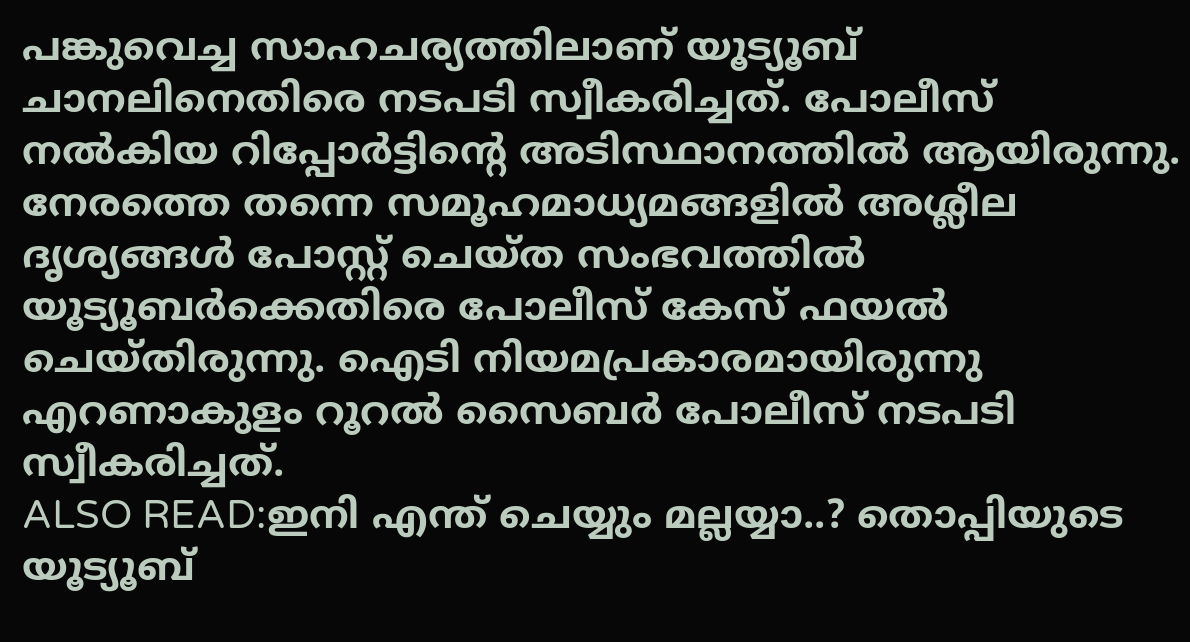പങ്കുവെച്ച സാഹചര്യത്തിലാണ് യൂട്യൂബ് ചാനലിനെതിരെ നടപടി സ്വീകരിച്ചത്. പോലീസ് നൽകിയ റിപ്പോർട്ടിന്റെ അടിസ്ഥാനത്തിൽ ആയിരുന്നു. നേരത്തെ തന്നെ സമൂഹമാധ്യമങ്ങളിൽ അശ്ലീല ദൃശ്യങ്ങൾ പോസ്റ്റ് ചെയ്ത സംഭവത്തിൽ യൂട്യൂബർക്കെതിരെ പോലീസ് കേസ് ഫയൽ ചെയ്തിരുന്നു. ഐടി നിയമപ്രകാരമായിരുന്നു എറണാകുളം റൂറൽ സൈബർ പോലീസ് നടപടി സ്വീകരിച്ചത്.
ALSO READ:ഇനി എന്ത് ചെയ്യും മല്ലയ്യാ..? തൊപ്പിയുടെ യൂട്യൂബ്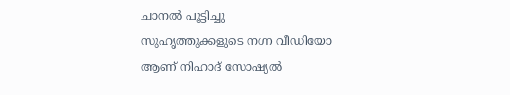ചാനൽ പൂട്ടിച്ചു
സുഹൃത്തുക്കളുടെ നഗ്ന വീഡിയോ ആണ് നിഹാദ് സോഷ്യൽ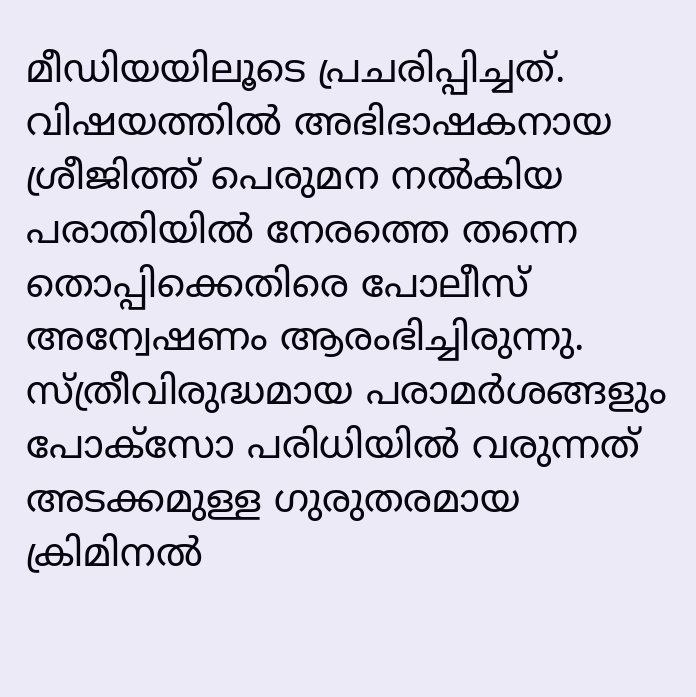മീഡിയയിലൂടെ പ്രചരിപ്പിച്ചത്. വിഷയത്തിൽ അഭിഭാഷകനായ ശ്രീജിത്ത് പെരുമന നൽകിയ പരാതിയിൽ നേരത്തെ തന്നെ തൊപ്പിക്കെതിരെ പോലീസ് അന്വേഷണം ആരംഭിച്ചിരുന്നു. സ്ത്രീവിരുദ്ധമായ പരാമർശങ്ങളും പോക്സോ പരിധിയിൽ വരുന്നത് അടക്കമുള്ള ഗുരുതരമായ ക്രിമിനൽ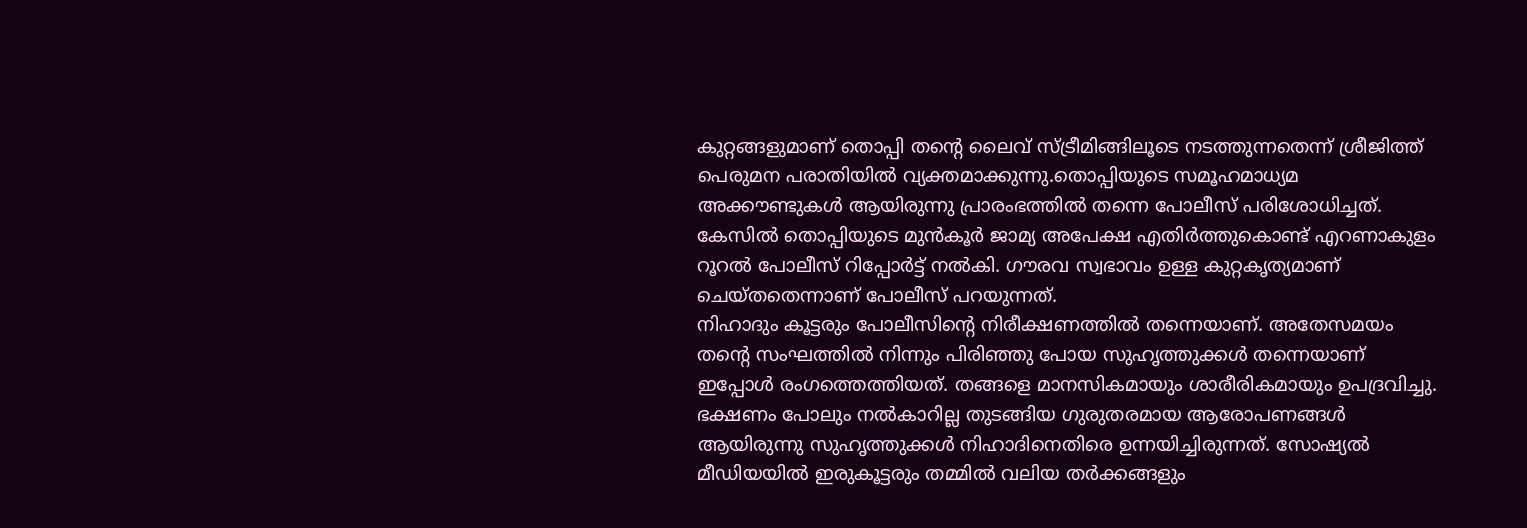കുറ്റങ്ങളുമാണ് തൊപ്പി തന്റെ ലൈവ് സ്ട്രീമിങ്ങിലൂടെ നടത്തുന്നതെന്ന് ശ്രീജിത്ത് പെരുമന പരാതിയിൽ വ്യക്തമാക്കുന്നു.തൊപ്പിയുടെ സമൂഹമാധ്യമ അക്കൗണ്ടുകൾ ആയിരുന്നു പ്രാരംഭത്തിൽ തന്നെ പോലീസ് പരിശോധിച്ചത്. കേസിൽ തൊപ്പിയുടെ മുൻകൂർ ജാമ്യ അപേക്ഷ എതിർത്തുകൊണ്ട് എറണാകുളം റൂറൽ പോലീസ് റിപ്പോർട്ട് നൽകി. ഗൗരവ സ്വഭാവം ഉള്ള കുറ്റകൃത്യമാണ് ചെയ്തതെന്നാണ് പോലീസ് പറയുന്നത്.
നിഹാദും കൂട്ടരും പോലീസിന്റെ നിരീക്ഷണത്തിൽ തന്നെയാണ്. അതേസമയം തന്റെ സംഘത്തിൽ നിന്നും പിരിഞ്ഞു പോയ സുഹൃത്തുക്കൾ തന്നെയാണ് ഇപ്പോൾ രംഗത്തെത്തിയത്. തങ്ങളെ മാനസികമായും ശാരീരികമായും ഉപദ്രവിച്ചു. ഭക്ഷണം പോലും നൽകാറില്ല തുടങ്ങിയ ഗുരുതരമായ ആരോപണങ്ങൾ ആയിരുന്നു സുഹൃത്തുക്കൾ നിഹാദിനെതിരെ ഉന്നയിച്ചിരുന്നത്. സോഷ്യൽ മീഡിയയിൽ ഇരുകൂട്ടരും തമ്മിൽ വലിയ തർക്കങ്ങളും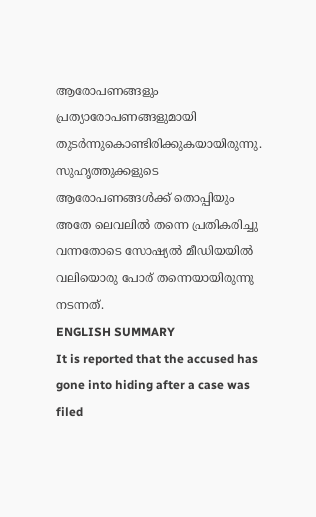ആരോപണങ്ങളും പ്രത്യാരോപണങ്ങളുമായി തുടർന്നുകൊണ്ടിരിക്കുകയായിരുന്നു. സുഹൃത്തുക്കളുടെ ആരോപണങ്ങൾക്ക് തൊപ്പിയും അതേ ലെവലിൽ തന്നെ പ്രതികരിച്ചു വന്നതോടെ സോഷ്യൽ മീഡിയയിൽ വലിയൊരു പോര് തന്നെയായിരുന്നു നടന്നത്.
ENGLISH SUMMARY
It is reported that the accused has gone into hiding after a case was filed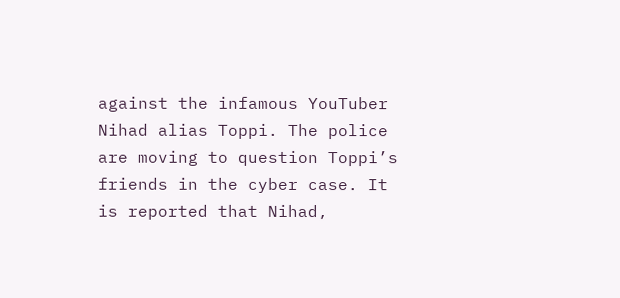against the infamous YouTuber Nihad alias Toppi. The police are moving to question Toppi’s friends in the cyber case. It is reported that Nihad,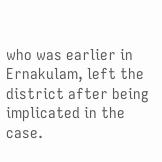who was earlier in Ernakulam, left the district after being implicated in the case.